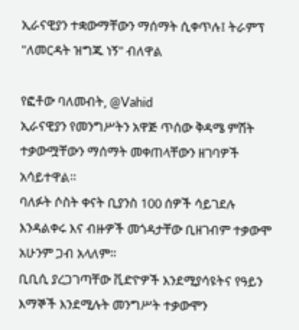ኢራናዊያን ተቋውማቸውን ማሰማት ሲቀጥሉ፤ ትራምፕ "ለመርዳት ዝግጁ ነኝ" ብለዋል

የፎቶው ባለመብት, @Vahid
ኢራናዊያን የመንግሥትን አዋጅ ጥሰው ቅዳሜ ምሽት ተቃውሟቸውን ማሰማት መቀጠላቸውን ዘገባዎች አሳይተዋል።
ባለፉት ሶስት ቀናት ቢያንስ 100 ሰዎች ሳይገደሉ እንዳልቀሩ እና ብዙዎች መጎዳታቸው ቢዘገብም ተቃውሞ አሁንም ጋብ አላለም።
ቢቢሲ ያረጋገጣቸው ቪድዮዎች እንደሚያሳዩትና የዓይን እማኞች እንደሚሉት መንግሥት ተቃውሞን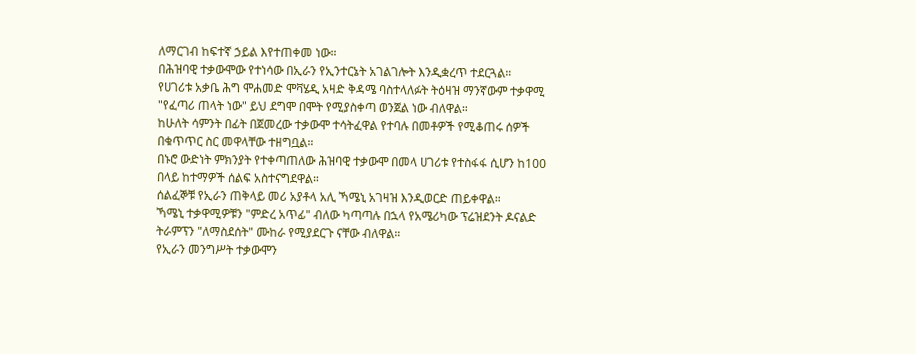ለማርገብ ከፍተኛ ኃይል እየተጠቀመ ነው።
በሕዝባዊ ተቃውሞው የተነሳው በኢራን የኢንተርኔት አገልገሎት እንዲቋረጥ ተደርጓል።
የሀገሪቱ አቃቤ ሕግ ሞሐመድ ሞቫሄዲ አዛድ ቅዳሜ ባስተላለፉት ትዕዛዝ ማንኛውም ተቃዋሚ "የፈጣሪ ጠላት ነው" ይህ ደግሞ በሞት የሚያስቀጣ ወንጀል ነው ብለዋል።
ከሁለት ሳምንት በፊት በጀመረው ተቃውሞ ተሳትፈዋል የተባሉ በመቶዎች የሚቆጠሩ ሰዎች በቁጥጥር ስር መዋላቸው ተዘግቧል።
በኑሮ ውድነት ምክንያት የተቀጣጠለው ሕዝባዊ ተቃውሞ በመላ ሀገሪቱ የተስፋፋ ሲሆን ከ100 በላይ ከተማዎች ሰልፍ አስተናግደዋል።
ሰልፈኞቹ የኢራን ጠቅላይ መሪ አያቶላ አሊ ኻሜኒ አገዛዝ እንዲወርድ ጠይቀዋል።
ኻሜኒ ተቃዋሚዎቹን "ምድረ አጥፊ" ብለው ካጣጣሉ በኋላ የአሜሪካው ፕሬዝደንት ዶናልድ ትራምፕን "ለማስደሰት" ሙከራ የሚያደርጉ ናቸው ብለዋል።
የኢራን መንግሥት ተቃውሞን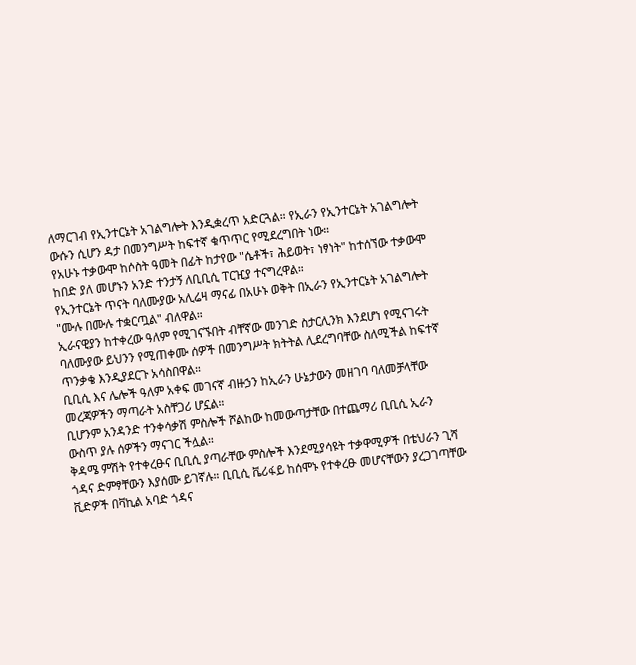ለማርገብ የኢንተርኔት አገልግሎት እንዲቋረጥ አድርጓል። የኢራን የኢንተርኔት አገልግሎት ውሱን ሲሆን ዳታ በመንግሥት ከፍተኛ ቁጥጥር የሚደረግበት ነው።
የአሁኑ ተቃውሞ ከሶስት ዓመት በፊት ከታየው "ሴቶች፣ ሕይወት፣ ነፃነት" ከተሰኘው ተቃውሞ ከበድ ያለ መሆኑን አንድ ተንታኝ ለቢቢሲ ፐርዢያ ተናግረዋል።
የኢንተርኔት ጥናት ባለሙያው አሊሬዛ ማናፊ በአሁኑ ወቅት በኢራን የኢንተርኔት አገልግሎት "ሙሉ በሙሉ ተቋርጧል" ብለዋል።
ኢራናዊያን ከተቀረው ዓለም የሚገናኙበት ብቸኛው መንገድ ስታርሊንክ እንደሆነ የሚናገሩት ባለሙያው ይህንን የሚጠቀሙ ሰዎች በመንግሥት ክትትል ሊደረግባቸው ስለሚችል ከፍተኛ ጥንቃቄ እንዲያደርጉ አሳስበዋል።
ቢቢሲ እና ሌሎች ዓለም አቀፍ መገናኛ ብዙኃን ከኢራን ሁኔታውን መዘገባ ባለመቻላቸው መረጃዎችን ማጣራት አስቸጋሪ ሆኗል።
ቢሆንም አንዳንድ ተንቀሳቃሽ ምስሎች ሾልከው ከመውጣታቸው በተጨማሪ ቢቢሲ ኢራን ውስጥ ያሉ ሰዎችን ማናገር ችሏል።
ቅዳሜ ምሽት የተቀረፁና ቢቢሲ ያጣራቸው ምስሎች እንደሚያሳዩት ተቃዋሚዎች በቴህራን ጊሻ ጎዳና ድምፃቸውን እያሰሙ ይገኛሉ። ቢቢሲ ቬሪፋይ ከሰሞኑ የተቀረፁ መሆናቸውን ያረጋገጣቸው ቪድዎች በቫኪል አባድ ጎዳና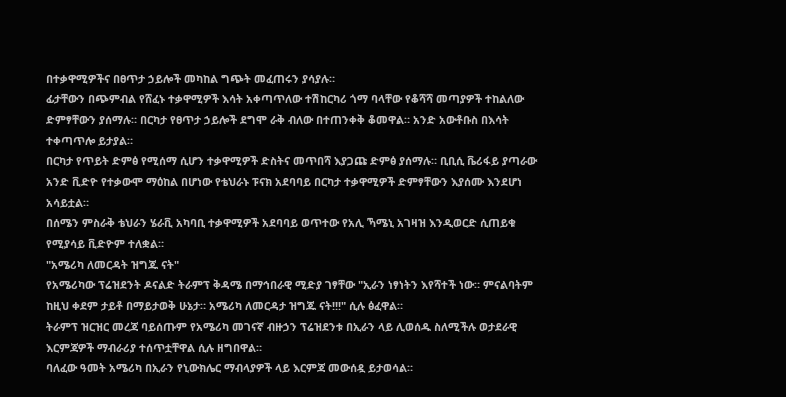በተቃዋሚዎችና በፀጥታ ኃይሎች መካከል ግጭት መፈጠሩን ያሳያሉ።
ፊታቸውን በጭምብል የሸፈኑ ተቃዋሚዎች እሳት አቀጣጥለው ተሽከርካሪ ጎማ ባላቸው የቆሻሻ መጣያዎች ተከልለው ድምፃቸውን ያሰማሉ። በርካታ የፀጥታ ኃይሎች ደግሞ ራቅ ብለው በተጠንቀቅ ቆመዋል። አንድ አውቶቡስ በእሳት ተቀጣጥሎ ይታያል።
በርካታ የጥይት ድምፅ የሚሰማ ሲሆን ተቃዋሚዎች ድስትና መጥበሻ እያጋጩ ድምፅ ያሰማሉ። ቢቢሲ ቬሪፋይ ያጣራው አንድ ቪድዮ የተቃውሞ ማዕከል በሆነው የቴህራኑ ፑናክ አደባባይ በርካታ ተቃዋሚዎች ድምፃቸውን እያሰሙ እንደሆነ አሳይቷል።
በሰሜን ምስራቅ ቴህራን ሄራቪ አካባቢ ተቃዋሚዎች አደባባይ ወጥተው የአሊ ኻሜኒ አገዛዝ እንዲወርድ ሲጠይቁ የሚያሳይ ቪድዮም ተለቋል።
"አሜሪካ ለመርዳት ዝግጁ ናት"
የአሜሪካው ፕሬዝደንት ዶናልድ ትራምፕ ቅዳሜ በማኅበራዊ ሚድያ ገፃቸው "ኢራን ነፃነትን እየሻተች ነው። ምናልባትም ከዚህ ቀደም ታይቶ በማይታወቅ ሁኔታ። አሜሪካ ለመርዳታ ዝግጁ ናት!!!" ሲሉ ፅፈዋል።
ትራምፕ ዝርዝር መረጃ ባይሰጡም የአሜሪካ መገናኛ ብዙኃን ፕሬዝደንቱ በኢራን ላይ ሊወሰዱ ስለሚችሉ ወታደራዊ እርምጃዎች ማብራሪያ ተሰጥቷቸዋል ሲሉ ዘግበዋል።
ባለፈው ዓመት አሜሪካ በኢራን የኒውክሌር ማብላያዎች ላይ እርምጃ መውሰዷ ይታወሳል።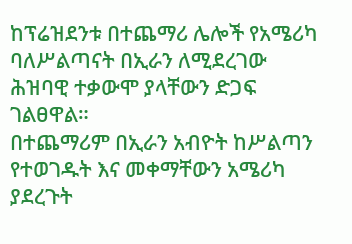ከፕሬዝደንቱ በተጨማሪ ሌሎች የአሜሪካ ባለሥልጣናት በኢራን ለሚደረገው ሕዝባዊ ተቃውሞ ያላቸውን ድጋፍ ገልፀዋል።
በተጨማሪም በኢራን አብዮት ከሥልጣን የተወገዱት እና መቀማቸውን አሜሪካ ያደረጉት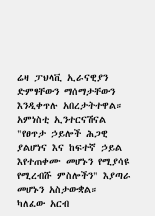ሬዛ ፓህላቪ ኢራናዊያን ድምፃቸውን ማሰማታቸውን እንዲቀጥሉ አበረታትተዋል።
አምነስቲ ኢንተርናሽናል "የፀጥታ ኃይሎች ሕጋዊ ያልሆነና እና ከፍተኛ ኃይል እየተጠቀሙ መሆኑን የሚያሳዩ የሚረብሹ ምስሎችን" እያጣራ መሆኑን አስታውቋል።
ካለፈው አርብ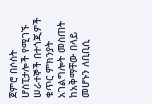ጀምሮ በሶስት ሆስፒታሎች የሚገኙ ሠራተኞች በተጎጂዎች ቁጥር ምክንያት አገልግሎት መስጠት ከአቅማቸው በላይ መሆኑን ለቢቢሲ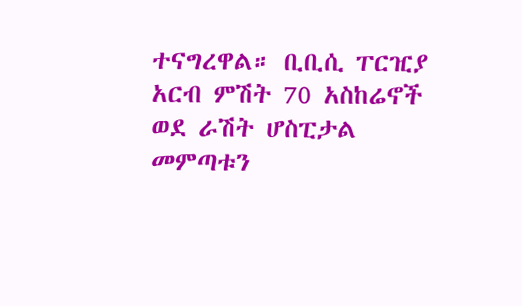ተናግረዋል። ቢቢሲ ፐርዢያ አርብ ምሽት 70 አስከሬኖች ወደ ራሽት ሆስፒታል መምጣቱን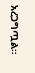አረጋግጧል።